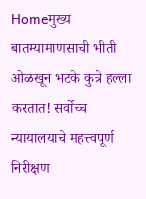Homeमुख्य बातम्यामाणसाची भीती ओळखून भटके कुत्रे हल्ला करतात! सर्वोच्च न्यायालयाचे महत्त्वपूर्ण निरीक्षण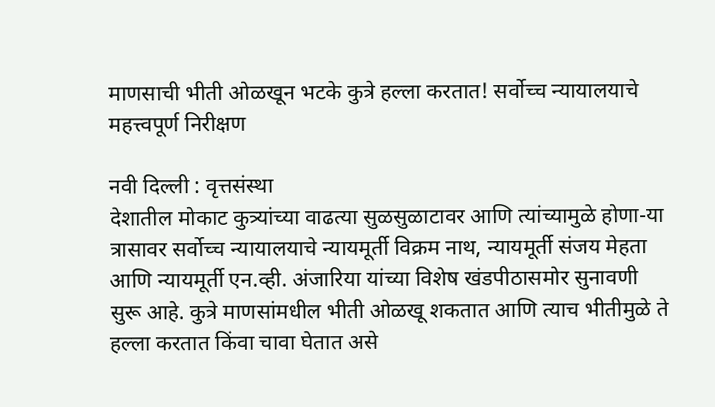माणसाची भीती ओळखून भटके कुत्रे हल्ला करतात! सर्वोच्च न्यायालयाचे महत्त्वपूर्ण निरीक्षण

नवी दिल्ली : वृत्तसंस्था
देशातील मोकाट कुत्र्यांच्या वाढत्या सुळसुळाटावर आणि त्यांच्यामुळे होणा-या त्रासावर सर्वोच्च न्यायालयाचे न्यायमूर्ती विक्रम नाथ, न्यायमूर्ती संजय मेहता आणि न्यायमूर्ती एन.व्ही. अंजारिया यांच्या विशेष खंडपीठासमोर सुनावणी सुरू आहे. कुत्रे माणसांमधील भीती ओळखू शकतात आणि त्याच भीतीमुळे ते हल्ला करतात किंवा चावा घेतात असे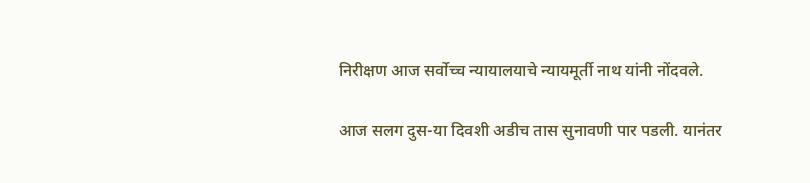निरीक्षण आज सर्वोच्च न्यायालयाचे न्यायमूर्ती नाथ यांनी नोंदवले.

आज सलग दुस-या दिवशी अडीच तास सुनावणी पार पडली. यानंतर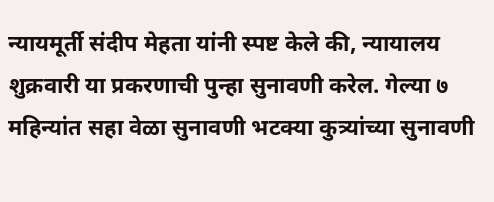न्यायमूर्ती संदीप मेहता यांनी स्पष्ट केले की, न्यायालय शुक्रवारी या प्रकरणाची पुन्हा सुनावणी करेल. गेल्या ७ महिन्यांत सहा वेळा सुनावणी भटक्या कुत्र्यांच्या सुनावणी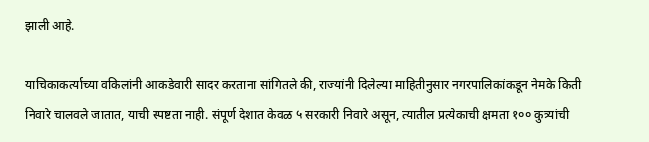झाली आहे.

याचिकाकर्त्याच्या वकिलांनी आकडेवारी सादर करताना सांगितले की, राज्यांनी दिलेल्या माहितीनुसार नगरपालिकांकडून नेमके किती निवारे चालवले जातात, याची स्पष्टता नाही. संपूर्ण देशात केवळ ५ सरकारी निवारे असून, त्यातील प्रत्येकाची क्षमता १०० कुत्र्यांची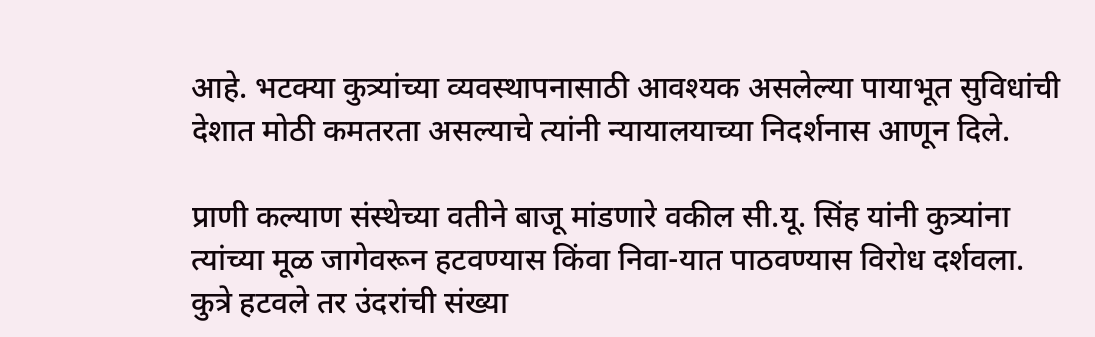आहे. भटक्या कुत्र्यांच्या व्यवस्थापनासाठी आवश्यक असलेल्या पायाभूत सुविधांची देशात मोठी कमतरता असल्याचे त्यांनी न्यायालयाच्या निदर्शनास आणून दिले.

प्राणी कल्याण संस्थेच्या वतीने बाजू मांडणारे वकील सी.यू. सिंह यांनी कुत्र्यांना त्यांच्या मूळ जागेवरून हटवण्यास किंवा निवा-यात पाठवण्यास विरोध दर्शवला. कुत्रे हटवले तर उंदरांची संख्या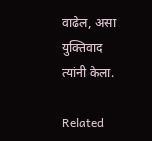वाढेल, असा युक्तिवाद त्यांनी केला.

Related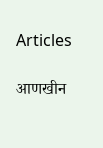Articles

आणखीन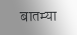बातम्या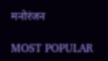मनोरंजन

MOST POPULAR